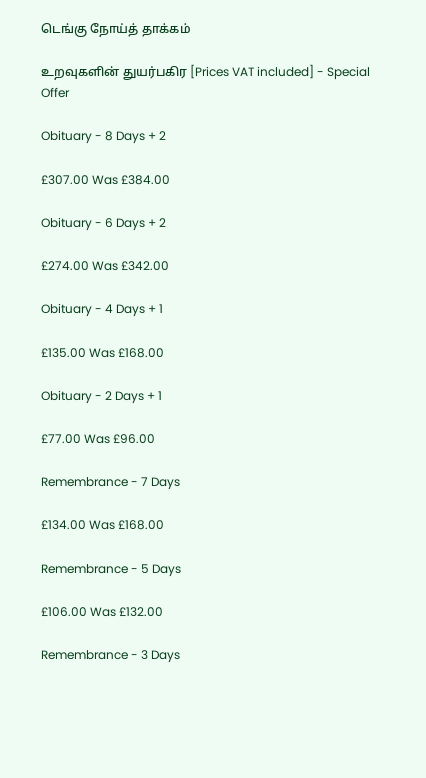டெங்கு நோய்த் தாக்கம்

உறவுகளின் துயர்பகிர [Prices VAT included] - Special Offer

Obituary - 8 Days + 2

£307.00 Was £384.00

Obituary - 6 Days + 2

£274.00 Was £342.00

Obituary - 4 Days + 1

£135.00 Was £168.00

Obituary - 2 Days + 1

£77.00 Was £96.00

Remembrance - 7 Days

£134.00 Was £168.00

Remembrance - 5 Days

£106.00 Was £132.00

Remembrance - 3 Days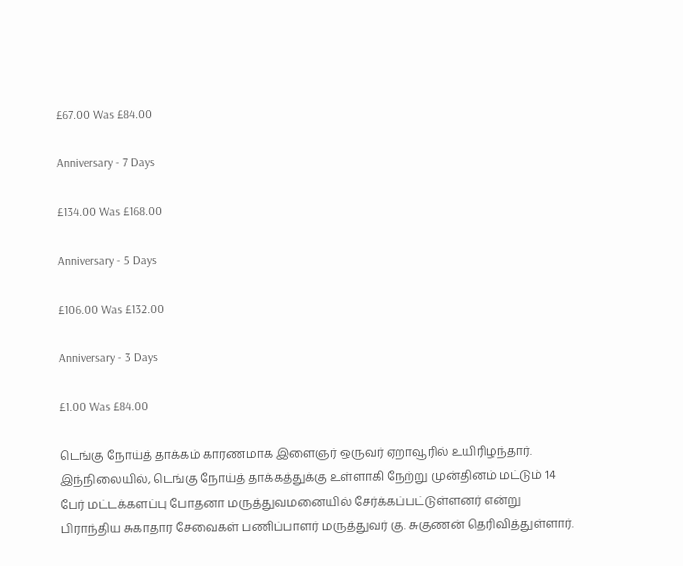£67.00 Was £84.00

Anniversary - 7 Days

£134.00 Was £168.00

Anniversary - 5 Days

£106.00 Was £132.00

Anniversary - 3 Days

£1.00 Was £84.00

டெங்கு நோய்த் தாக்கம் காரணமாக இளைஞர் ஒருவர் ஏறாவூரில் உயிரிழந்தார். இந்நிலையில், டெங்கு நோய்த் தாக்கத்துக்கு உள்ளாகி நேற்று முன்தினம் மட்டும் 14 பேர் மட்டக்களப்பு போதனா மருத்துவமனையில் சேர்க்கப்பட்டுள்ளனர் என்று பிராந்திய சுகாதார சேவைகள் பணிப்பாளர் மருத்துவர் கு. சுகுணன் தெரிவித்துள்ளார்.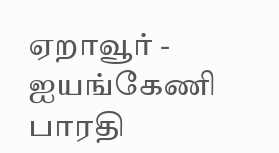ஏறாவூர் - ஐயங்கேணி பாரதி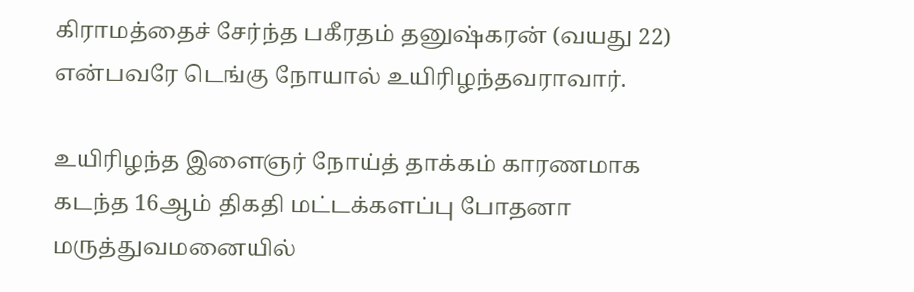கிராமத்தைச் சேர்ந்த பகீரதம் தனுஷ்கரன் (வயது 22) என்பவரே டெங்கு நோயால் உயிரிழந்தவராவார்.

உயிரிழந்த இளைஞர் நோய்த் தாக்கம் காரணமாக கடந்த 16ஆம் திகதி மட்டக்களப்பு போதனா மருத்துவமனையில்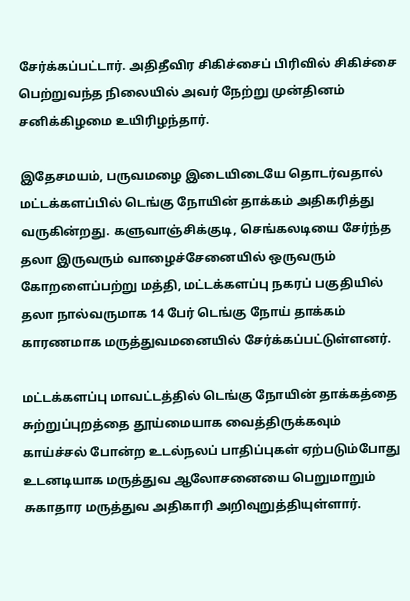சேர்க்கப்பட்டார். அதிதீவிர சிகிச்சைப் பிரிவில் சிகிச்சை பெற்றுவந்த நிலையில் அவர் நேற்று முன்தினம் சனிக்கிழமை உயிரிழந்தார்.

இதேசமயம், பருவமழை இடையிடையே தொடர்வதால் மட்டக்களப்பில் டெங்கு நோயின் தாக்கம் அதிகரித்து வருகின்றது. களுவாஞ்சிக்குடி, செங்கலடியை சேர்ந்த தலா இருவரும் வாழைச்சேனையில் ஒருவரும் கோறளைப்பற்று மத்தி, மட்டக்களப்பு நகரப் பகுதியில் தலா நால்வருமாக 14 பேர் டெங்கு நோய் தாக்கம் காரணமாக மருத்துவமனையில் சேர்க்கப்பட்டுள்ளனர்.

மட்டக்களப்பு மாவட்டத்தில் டெங்கு நோயின் தாக்கத்தை சுற்றுப்புறத்தை தூய்மையாக வைத்திருக்கவும் காய்ச்சல் போன்ற உடல்நலப் பாதிப்புகள் ஏற்படும்போது உடனடியாக மருத்துவ ஆலோசனையை பெறுமாறும் சுகாதார மருத்துவ அதிகாரி அறிவுறுத்தியுள்ளார்.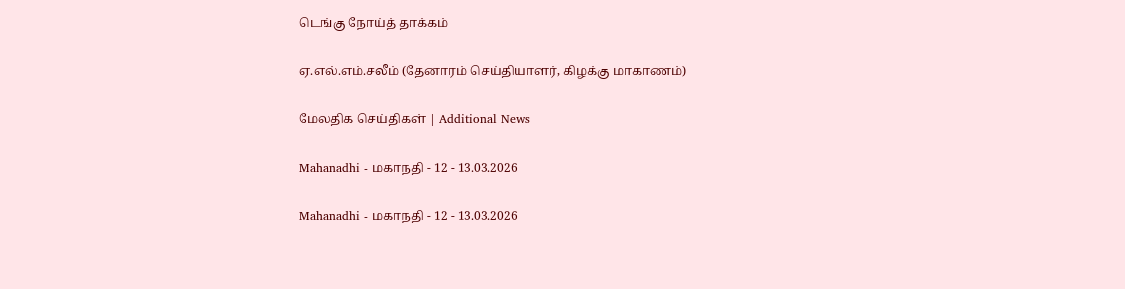டெங்கு நோய்த் தாக்கம்

ஏ.எல்.எம்.சலீம் (தேனாரம் செய்தியாளர், கிழக்கு மாகாணம்)

மேலதிக செய்திகள் | Additional News

Mahanadhi - மகாநதி - 12 - 13.03.2026

Mahanadhi - மகாநதி - 12 - 13.03.2026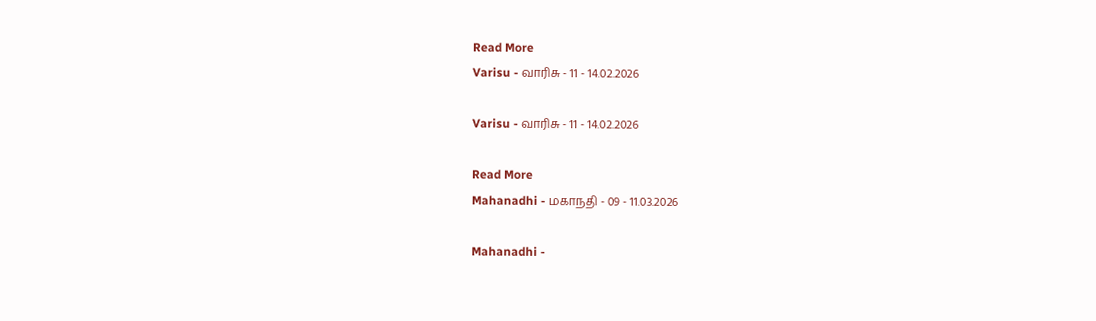Read More
Varisu - வாரிசு - 11 - 14.02.2026

Varisu - வாரிசு - 11 - 14.02.2026

Read More
Mahanadhi - மகாநதி - 09 - 11.03.2026

Mahanadhi -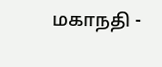மகாநதி -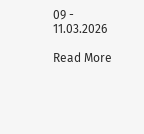09 - 11.03.2026

Read More